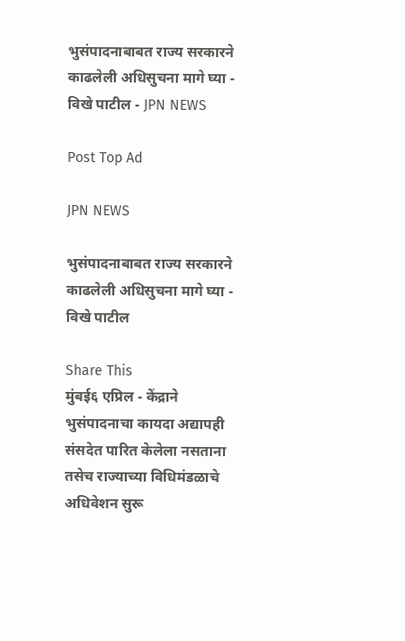भुसंपादनाबाबत राज्य सरकारने काढलेली अधिसुचना मागे घ्या - विखे पाटील - JPN NEWS

Post Top Ad

JPN NEWS

भुसंपादनाबाबत राज्य सरकारने काढलेली अधिसुचना मागे घ्या - विखे पाटील

Share This
मुंबई६ एप्रिल - केंद्राने भुसंपादनाचा कायदा अद्यापही संसदेत पारित केलेला नसताना तसेच राज्याच्या विधिमंडळाचे अधिवेशन सुरू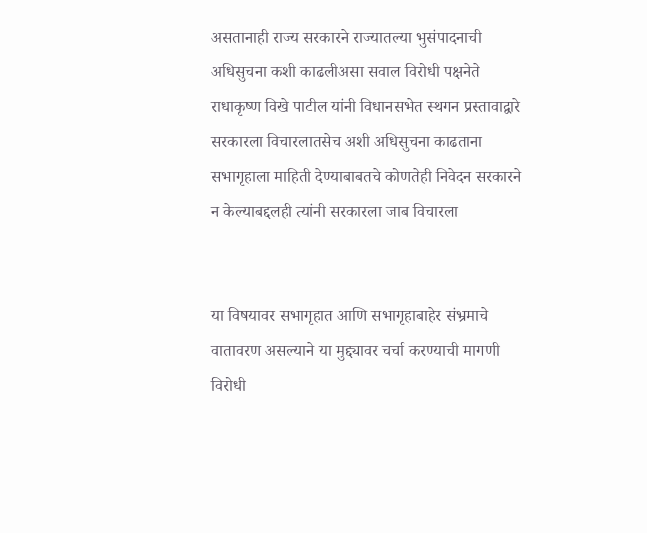असतानाही राज्य सरकारने राज्यातल्या भुसंपादनाची अधिसुचना कशी काढलीअसा सवाल विरोधी पक्षनेते राधाकृष्ण विखे पाटील यांनी विधानसभेत स्थगन प्रस्तावाद्वारे सरकारला विचारलातसेच अशी अधिसुचना काढताना सभागृहाला माहिती देण्याबाबतचे कोणतेही निवेदन सरकारने न केल्याबद्दलही त्यांनी सरकारला जाब विचारला


या विषयावर सभागृहात आणि सभागृहाबाहेर संभ्रमाचे वातावरण असल्याने या मुद्द्यावर चर्चा करण्याची मागणी विरोधी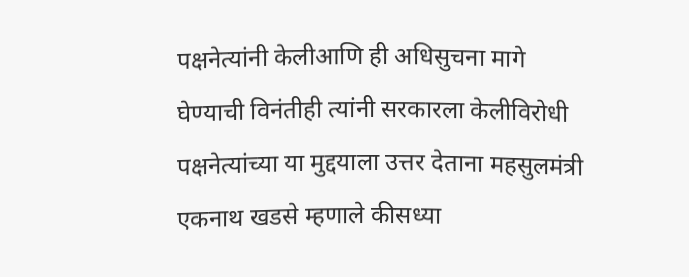पक्षनेत्यांनी केलीआणि ही अधिसुचना मागे घेण्याची विनंतीही त्यांनी सरकारला केलीविरोधी पक्षनेत्यांच्या या मुद्दयाला उत्तर देताना महसुलमंत्री एकनाथ खडसे म्हणाले कीसध्या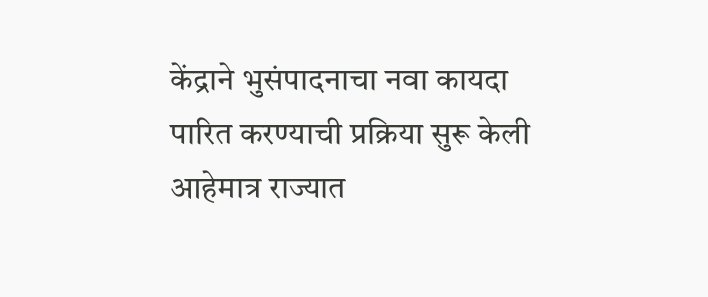केंद्राने भुसंपादनाचा नवा कायदा पारित करण्याची प्रक्रिया सुरू केली आहेमात्र राज्यात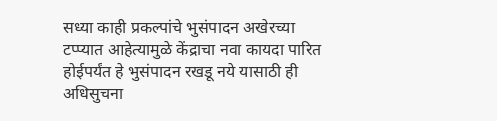सध्या काही प्रकल्पांचे भुसंपादन अखेरच्या टप्प्यात आहेत्यामुळे केंद्राचा नवा कायदा पारित होईपर्यंत हे भुसंपादन रखडू नये यासाठी ही अधिसुचना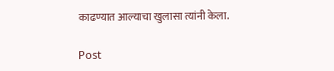काढण्यात आल्याचा खुलासा त्यांनी केला.

Post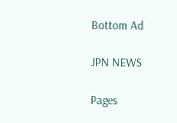Bottom Ad

JPN NEWS

Pages